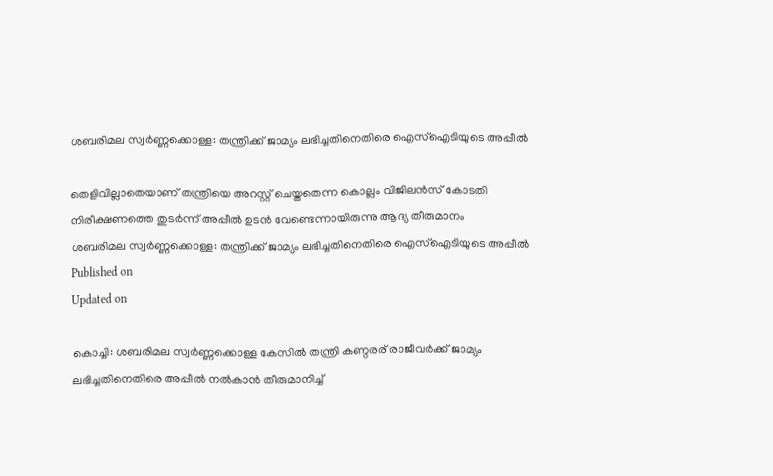ശബരിമല സ്വർണ്ണക്കൊള്ള: തന്ത്രിക്ക് ജാമ്യം ലഭിച്ചതിനെതിരെ ഐസ്‌ഐടിയുടെ അപ്പീല്‍

തെളിവില്ലാതെയാണ് തന്ത്രിയെ അറസ്റ്റ് ചെയ്തതെന്ന കൊല്ലം വിജിലൻസ് കോടതി നിരീക്ഷണത്തെ തുടർന്ന് അപ്പീൽ ഉടൻ വേണ്ടെന്നായിരുന്നു ആദ്യ തീരുമാനം
ശബരിമല സ്വർണ്ണക്കൊള്ള: തന്ത്രിക്ക് ജാമ്യം ലഭിച്ചതിനെതിരെ ഐസ്‌ഐടിയുടെ അപ്പീല്‍
Published on
Updated on

കൊച്ചി: ശബരിമല സ്വർണ്ണക്കൊള്ള കേസിൽ തന്ത്രി കണ്ഠരര് രാജീവർക്ക് ജാമ്യം ലഭിച്ചതിനെതിരെ അപ്പീൽ നൽകാൻ തീരുമാനിച്ച്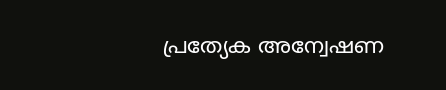പ്രത്യേക അന്വേഷണ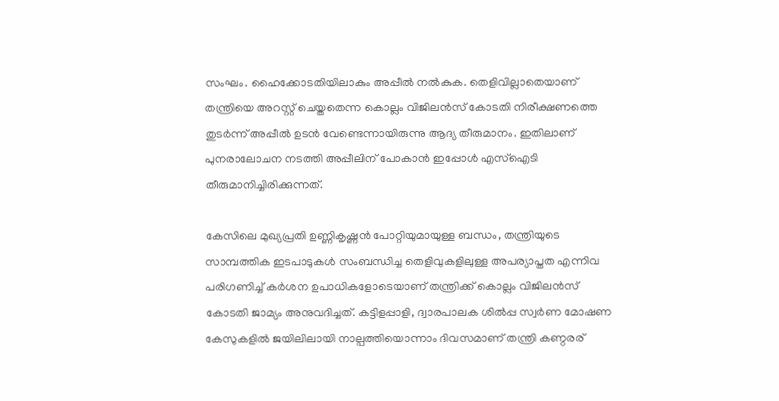സംഘം. ഹൈക്കോടതിയിലാകും അപ്പീൽ നൽകുക. തെളിവില്ലാതെയാണ് തന്ത്രിയെ അറസ്റ്റ് ചെയ്തതെന്ന കൊല്ലം വിജിലൻസ് കോടതി നിരീക്ഷണത്തെ തുടർന്ന് അപ്പീൽ ഉടൻ വേണ്ടെന്നായിരുന്നു ആദ്യ തീരുമാനം. ഇതിലാണ് പുനരാലോചന നടത്തി അപ്പീലിന് പോകാൻ ഇപ്പോൾ എസ്ഐടി തീരുമാനിച്ചിരിക്കുന്നത്.

കേസിലെ മുഖ്യപ്രതി ഉണ്ണികൃഷ്ണൻ പോറ്റിയുമായുള്ള ബന്ധം, തന്ത്രിയുടെ സാമ്പത്തിക ഇടപാടുകൾ സംബന്ധിച്ച തെളിവുകളിലുള്ള അപര്യാപ്തത എന്നിവ പരിഗണിച്ച് കർശന ഉപാധികളോടെയാണ് തന്ത്രിക്ക് കൊല്ലം വിജിലൻസ് കോടതി ജാമ്യം അനുവദിച്ചത്. കട്ടിളപ്പാളി, ദ്വാരപാലക ശില്‍പ്പ സ്വര്‍ണ മോഷണ കേസുകളിൽ ജയിലിലായി നാല്പത്തിയൊന്നാം ദിവസമാണ് തന്ത്രി കണ്ഠരര്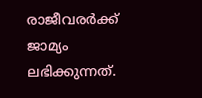രാജീവരർക്ക് ജാമ്യം ലഭിക്കുന്നത്.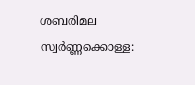ശബരിമല സ്വർണ്ണക്കൊള്ള: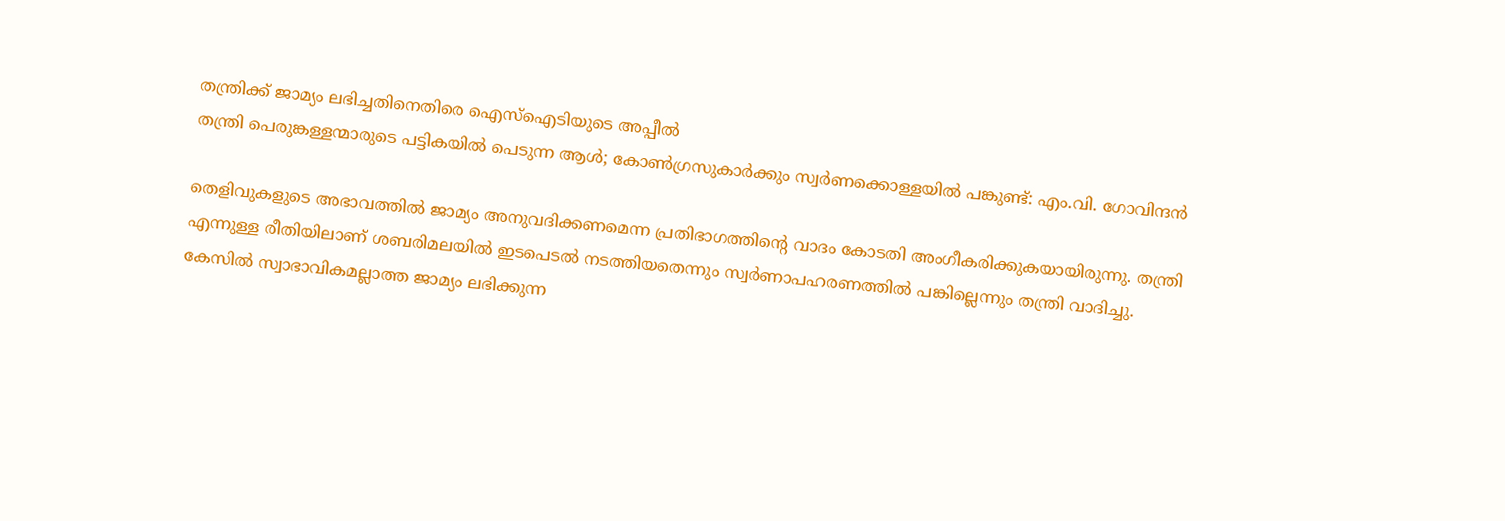തന്ത്രിക്ക് ജാമ്യം ലഭിച്ചതിനെതിരെ ഐസ്‌ഐടിയുടെ അപ്പീല്‍
തന്ത്രി പെരുങ്കള്ളന്മാരുടെ പട്ടികയിൽ പെടുന്ന ആൾ; കോൺഗ്രസുകാർക്കും സ്വർണക്കൊള്ളയിൽ പങ്കുണ്ട്: എം.വി. ഗോവിന്ദൻ

തെളിവുകളുടെ അഭാവത്തിൽ ജാമ്യം അനുവദിക്കണമെന്ന പ്രതിഭാഗത്തിന്റെ വാദം കോടതി അംഗീകരിക്കുകയായിരുന്നു. തന്ത്രി എന്നുള്ള രീതിയിലാണ് ശബരിമലയില്‍ ഇടപെടല്‍ നടത്തിയതെന്നും സ്വർണാപഹരണത്തിൽ പങ്കില്ലെന്നും തന്ത്രി വാദിച്ചു. കേസിൽ സ്വാഭാവികമല്ലാത്ത ജാമ്യം ലഭിക്കുന്ന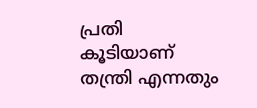പ്രതി കൂടിയാണ് തന്ത്രി എന്നതും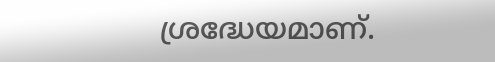ശ്രദ്ധേയമാണ്.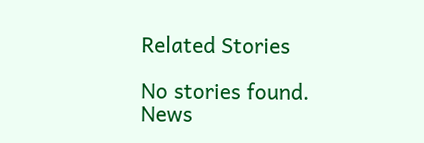Related Stories

No stories found.
News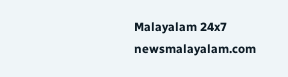Malayalam 24x7
newsmalayalam.com